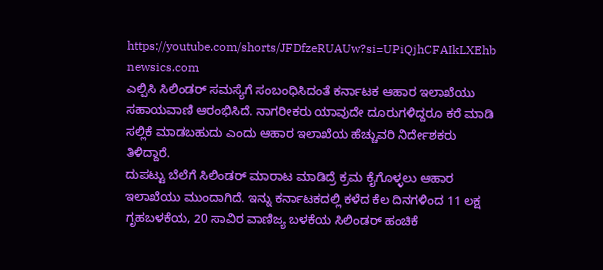https://youtube.com/shorts/JFDfzeRUAUw?si=UPiQjhCFAIkLXEhb
newsics.com
ಎಲ್ಪಿಸಿ ಸಿಲಿಂಡರ್ ಸಮಸ್ಯೆಗೆ ಸಂಬಂಧಿಸಿದಂತೆ ಕರ್ನಾಟಕ ಆಹಾರ ಇಲಾಖೆಯು ಸಹಾಯವಾಣಿ ಆರಂಭಿಸಿದೆ. ನಾಗರೀಕರು ಯಾವುದೇ ದೂರುಗಳಿದ್ದರೂ ಕರೆ ಮಾಡಿ ಸಲ್ಲಿಕೆ ಮಾಡಬಹುದು ಎಂದು ಆಹಾರ ಇಲಾಖೆಯ ಹೆಚ್ಚುವರಿ ನಿರ್ದೇಶಕರು ತಿಳಿದ್ದಾರೆ.
ದುಪಟ್ಟು ಬೆಲೆಗೆ ಸಿಲಿಂಡರ್ ಮಾರಾಟ ಮಾಡಿದ್ರೆ ಕ್ರಮ ಕೈಗೊಳ್ಳಲು ಆಹಾರ ಇಲಾಖೆಯು ಮುಂದಾಗಿದೆ. ಇನ್ನು ಕರ್ನಾಟಕದಲ್ಲಿ ಕಳೆದ ಕೆಲ ದಿನಗಳಿಂದ 11 ಲಕ್ಷ ಗೃಹಬಳಕೆಯ, 20 ಸಾವಿರ ವಾಣಿಜ್ಯ ಬಳಕೆಯ ಸಿಲಿಂಡರ್ ಹಂಚಿಕೆ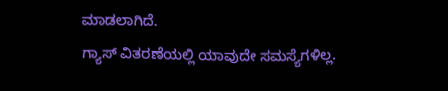ಮಾಡಲಾಗಿದೆ.
ಗ್ಯಾಸ್ ವಿತರಣೆಯಲ್ಲಿ ಯಾವುದೇ ಸಮಸ್ಯೆಗಳಿಲ್ಲ.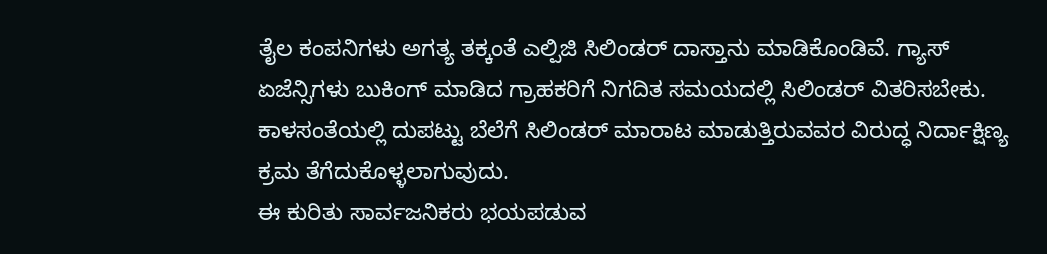ತೈಲ ಕಂಪನಿಗಳು ಅಗತ್ಯ ತಕ್ಕಂತೆ ಎಲ್ಪಿಜಿ ಸಿಲಿಂಡರ್ ದಾಸ್ತಾನು ಮಾಡಿಕೊಂಡಿವೆ. ಗ್ಯಾಸ್ ಏಜೆನ್ಸಿಗಳು ಬುಕಿಂಗ್ ಮಾಡಿದ ಗ್ರಾಹಕರಿಗೆ ನಿಗದಿತ ಸಮಯದಲ್ಲಿ ಸಿಲಿಂಡರ್ ವಿತರಿಸಬೇಕು. ಕಾಳಸಂತೆಯಲ್ಲಿ ದುಪಟ್ಟು ಬೆಲೆಗೆ ಸಿಲಿಂಡರ್ ಮಾರಾಟ ಮಾಡುತ್ತಿರುವವರ ವಿರುದ್ಧ ನಿರ್ದಾಕ್ಷಿಣ್ಯ ಕ್ರಮ ತೆಗೆದುಕೊಳ್ಳಲಾಗುವುದು.
ಈ ಕುರಿತು ಸಾರ್ವಜನಿಕರು ಭಯಪಡುವ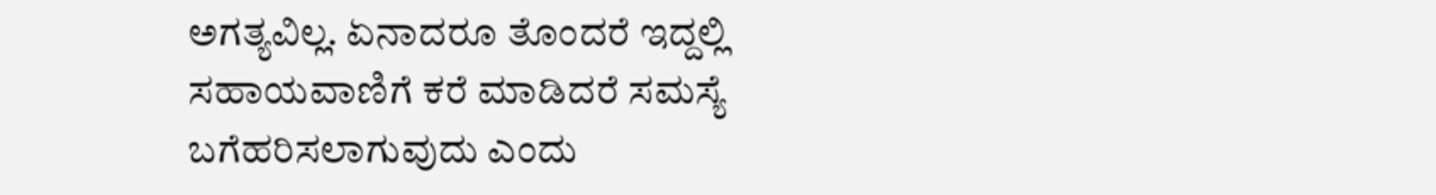ಅಗತ್ಯವಿಲ್ಲ. ಏನಾದರೂ ತೊಂದರೆ ಇದ್ದಲ್ಲಿ ಸಹಾಯವಾಣಿಗೆ ಕರೆ ಮಾಡಿದರೆ ಸಮಸ್ಯೆ ಬಗೆಹರಿಸಲಾಗುವುದು ಎಂದು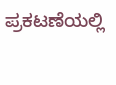ಪ್ರಕಟಣೆಯಲ್ಲಿ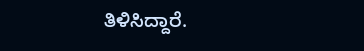ತಿಳಿಸಿದ್ದಾರೆ.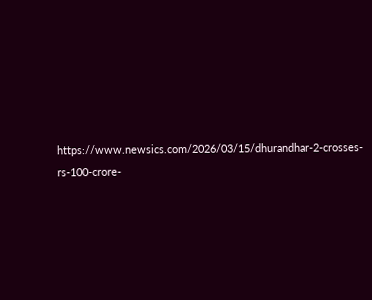https://www.newsics.com/2026/03/15/dhurandhar-2-crosses-rs-100-crore-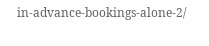in-advance-bookings-alone-2/